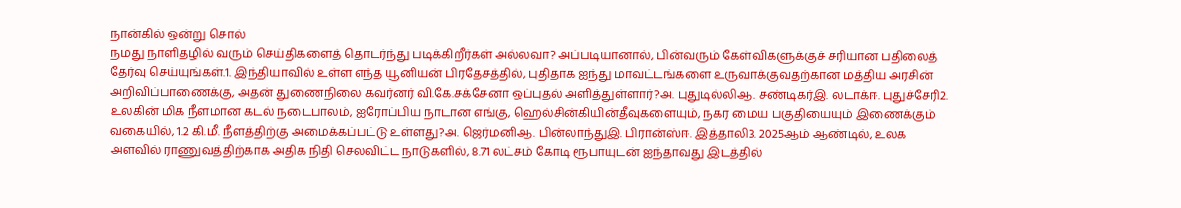நான்கில் ஒன்று சொல்
நமது நாளிதழில் வரும் செய்திகளைத் தொடர்ந்து படிக்கிறீர்கள் அல்லவா? அப்படியானால், பின்வரும் கேள்விகளுக்குச் சரியான பதிலைத் தேர்வு செய்யுங்கள்.1. இந்தியாவில் உள்ள எந்த யூனியன் பிரதேசத்தில், புதிதாக ஐந்து மாவட்டங்களை உருவாக்குவதற்கான மத்திய அரசின் அறிவிப்பாணைக்கு, அதன் துணைநிலை கவர்னர் வி.கே.சக்சேனா ஒப்புதல் அளித்துள்ளார்?அ. புதுடில்லிஆ. சண்டிகர்இ. லடாக்ஈ. புதுச்சேரி2. உலகின் மிக நீளமான கடல் நடைபாலம், ஐரோப்பிய நாடான எங்கு, ஹெல்சின்கியின்தீவுகளையும், நகர மைய பகுதியையும் இணைக்கும் வகையில், 1.2 கி.மீ. நீளத்திற்கு அமைக்கப்பட்டு உள்ளது?அ. ஜெர்மனிஆ. பின்லாந்துஇ. பிரான்ஸ்ஈ. இத்தாலி3. 2025ஆம் ஆண்டில், உலக அளவில் ராணுவத்திற்காக அதிக நிதி செலவிட்ட நாடுகளில், 8.71 லட்சம் கோடி ரூபாயுடன் ஐந்தாவது இடத்தில்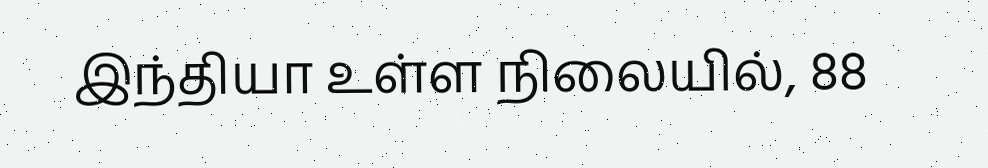இந்தியா உள்ள நிலையில், 88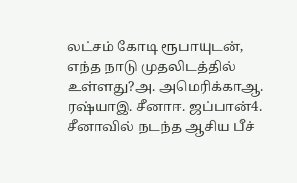லட்சம் கோடி ரூபாயுடன், எந்த நாடு முதலிடத்தில் உள்ளது?அ. அமெரிக்காஆ. ரஷ்யாஇ. சீனாஈ. ஜப்பான்4. சீனாவில் நடந்த ஆசிய பீச்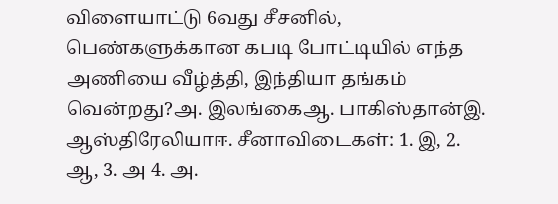விளையாட்டு 6வது சீசனில், பெண்களுக்கான கபடி போட்டியில் எந்த அணியை வீழ்த்தி, இந்தியா தங்கம் வென்றது?அ. இலங்கைஆ. பாகிஸ்தான்இ. ஆஸ்திரேலியாஈ. சீனாவிடைகள்: 1. இ, 2. ஆ, 3. அ 4. அ.